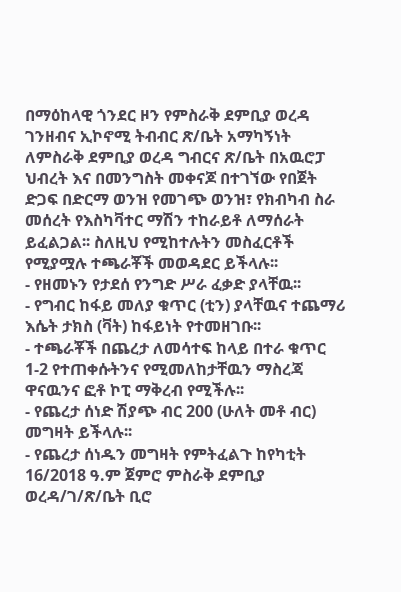በማዕከላዊ ጎንደር ዞን የምስራቅ ደምቢያ ወረዳ ገንዘብና ኢኮኖሚ ትብብር ጽ/ቤት አማካኝነት ለምስራቅ ደምቢያ ወረዳ ግብርና ጽ/ቤት በአዉሮፓ ህብረት እና በመንግስት መቀናጆ በተገኘው የበጀት ድጋፍ በድርማ ወንዝ የመገጭ ወንዝ፣ የክብካብ ስራ መሰረት የእስካቫተር ማሽን ተከራይቶ ለማሰራት ይፈልጋል፡፡ ስለዚህ የሚከተሉትን መስፈርቶች የሚያሟሉ ተጫራቾች መወዳደር ይችላሉ፡፡
- የዘመኑን የታደሰ የንግድ ሥራ ፈቃድ ያላቸዉ፡፡
- የግብር ከፋይ መለያ ቁጥር (ቲን) ያላቸዉና ተጨማሪ እሴት ታክስ (ቫት) ከፋይነት የተመዘገቡ፡፡
- ተጫራቾች በጨረታ ለመሳተፍ ከላይ በተራ ቁጥር 1-2 የተጠቀሱትንና የሚመለከታቸዉን ማስረጃ ዋናዉንና ፎቶ ኮፒ ማቅረብ የሚችሉ፡፡
- የጨረታ ሰነድ ሽያጭ ብር 200 (ሁለት መቶ ብር) መግዛት ይችላሉ፡፡
- የጨረታ ሰነዱን መግዛት የምትፈልጉ ከየካቲት 16/2018 ዓ.ም ጀምሮ ምስራቅ ደምቢያ ወረዳ/ገ/ጽ/ቤት ቢሮ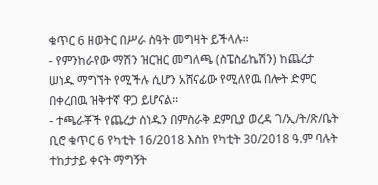ቁጥር 6 ዘወትር በሥራ ስዓት መግዛት ይችላሉ፡፡
- የምንከራየው ማሽን ዝርዝር መግለጫ (ስፔስፊኬሽን) ከጨረታ ሠነዱ ማግኘት የሚችሉ ሲሆን አሸናፊው የሚለየዉ በሎት ድምር በቀረበዉ ዝቅተኛ ዋጋ ይሆናል፡፡
- ተጫራቾች የጨረታ ሰነዱን በምስራቅ ደምቢያ ወረዳ ገ/ኢ/ት/ጽ/ቤት ቢሮ ቁጥር 6 የካቲት 16/2018 እስከ የካቲት 30/2018 ዓ.ም ባሉት ተከታታይ ቀናት ማግኝት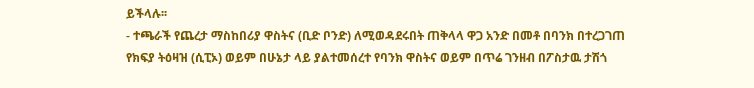ይችላሉ፡፡
- ተጫራች የጨረታ ማስከበሪያ ዋስትና (ቢድ ቦንድ) ለሚወዳደሩበት ጠቅላላ ዋጋ አንድ በመቶ በባንክ በተረጋገጠ የክፍያ ትዕዛዝ (ሲፒኦ) ወይም በሁኔታ ላይ ያልተመሰረተ የባንክ ዋስትና ወይም በጥሬ ገንዘብ በፖስታዉ ታሽጎ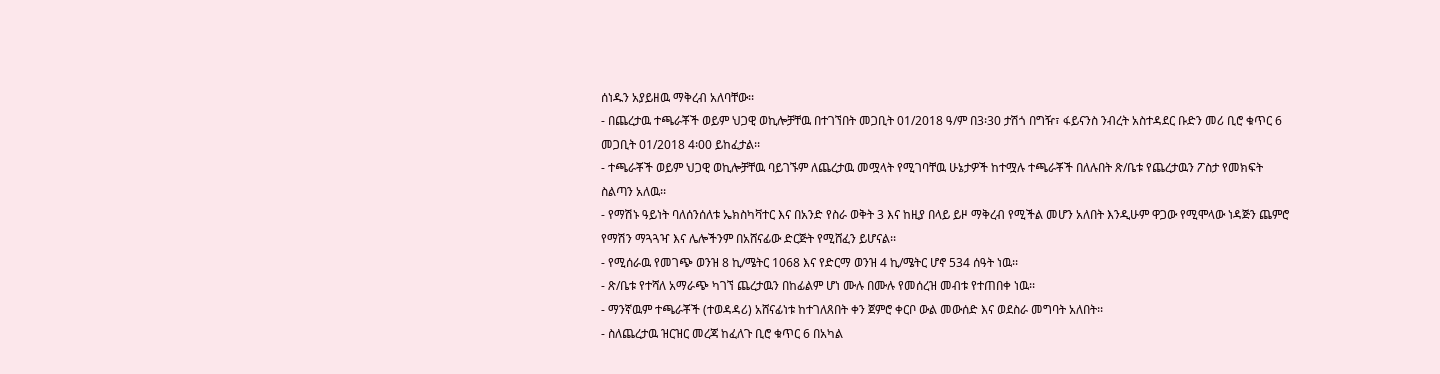ሰነዱን አያይዘዉ ማቅረብ አለባቸው፡፡
- በጨረታዉ ተጫራቾች ወይም ህጋዊ ወኪሎቻቸዉ በተገኘበት መጋቢት 01/2018 ዓ/ም በ3፡30 ታሽጎ በግዥ፣ ፋይናንስ ንብረት አስተዳደር ቡድን መሪ ቢሮ ቁጥር 6 መጋቢት 01/2018 4፡00 ይከፈታል፡፡
- ተጫራቾች ወይም ህጋዊ ወኪሎቻቸዉ ባይገኙም ለጨረታዉ መሟላት የሚገባቸዉ ሁኔታዎች ከተሟሉ ተጫራቾች በለሉበት ጽ/ቤቱ የጨረታዉን ፖስታ የመክፍት ስልጣን አለዉ፡፡
- የማሽኑ ዓይነት ባለሰንሰለቱ ኤክስካቫተር እና በአንድ የስራ ወቅት 3 እና ከዚያ በላይ ይዞ ማቅረብ የሚችል መሆን አለበት እንዲሁም ዋጋው የሚሞላው ነዳጅን ጨምሮ የማሽን ማጓጓዣ እና ሌሎችንም በአሸናፊው ድርጅት የሚሸፈን ይሆናል፡፡
- የሚሰራዉ የመገጭ ወንዝ 8 ኪ/ሜትር 1068 እና የድርማ ወንዝ 4 ኪ/ሜትር ሆኖ 534 ሰዓት ነዉ፡፡
- ጽ/ቤቱ የተሻለ አማራጭ ካገኘ ጨረታዉን በከፊልም ሆነ ሙሉ በሙሉ የመሰረዝ መብቱ የተጠበቀ ነዉ፡፡
- ማንኛዉም ተጫራቾች (ተወዳዳሪ) አሸናፊነቱ ከተገለጸበት ቀን ጀምሮ ቀርቦ ውል መውሰድ እና ወደስራ መግባት አለበት፡፡
- ስለጨረታዉ ዝርዝር መረጃ ከፈለጉ ቢሮ ቁጥር 6 በአካል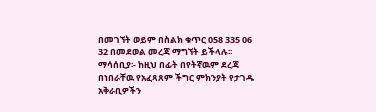በመገኘት ወይም በስልክ ቁጥር 058 335 06 32 በመደወል መረጃ ማግኘት ይችላሉ፡፡
ማሳሰቢያ፡- ከዚህ በፊት በየትኛዉም ደረጃ በነበራቸዉ የአፈጻጸም ችግር ምክንያት የታገዱ አቅራቢዎችን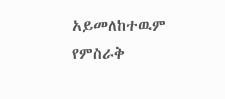አይመለከተዉም
የምስራቅ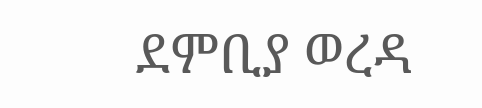ደምቢያ ወረዳ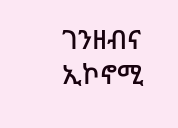ገንዘብና ኢኮኖሚ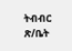ትብብር ጽ/ቤት